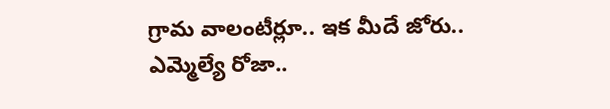గ్రామ వాలంటీర్లూ.. ఇక మీదే జోరు.. ఎమ్మెల్యే రోజా..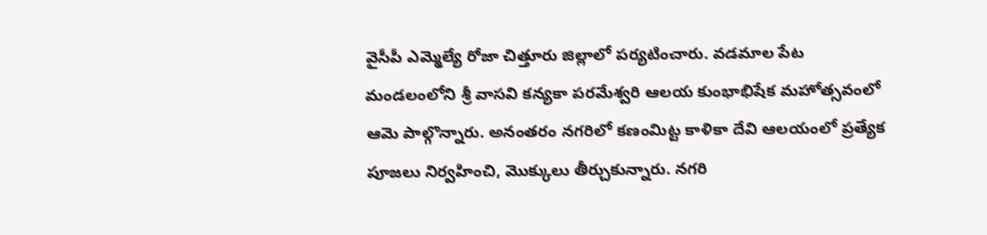వైసీపీ ఎమ్మెల్యే రోజా చిత్తూరు జిల్లాలో పర్యటించారు. వడమాల పేట మండలంలోని శ్రీ వాసవి కన్యకా పరమేశ్వరి ఆలయ కుంభాభిషేక మహోత్సవంలో ఆమె పాల్గొన్నారు. అనంతరం నగరిలో కణంమిట్ట కాళికా దేవి ఆలయంలో ప్రత్యేక పూజలు నిర్వహించి, మొక్కులు తీర్చుకున్నారు. నగరి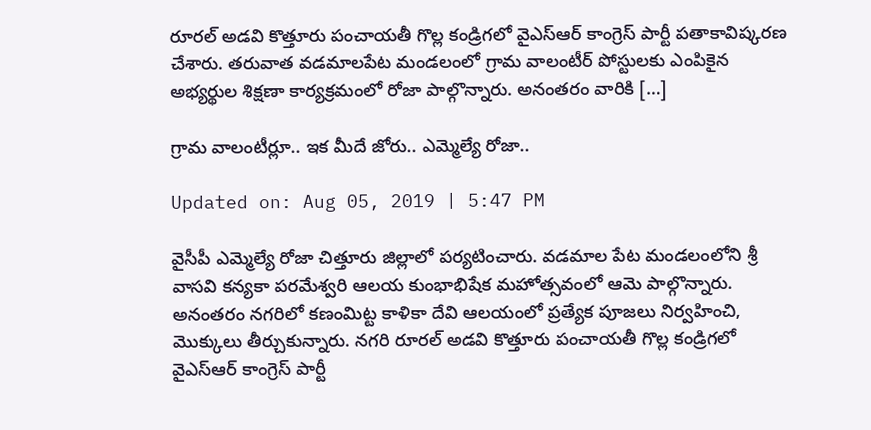రూరల్ అడవి కొత్తూరు పంచాయతీ గొల్ల కండ్రిగలో వైఎస్ఆర్ కాంగ్రెస్ పార్టీ పతాకావిష్కరణ చేశారు. తరువాత వడమాలపేట మండలంలో గ్రామ వాలంటీర్ పోస్టులకు ఎంపికైన అభ్యర్థుల శిక్షణా కార్యక్రమంలో రోజా పాల్గొన్నారు. అనంతరం వారికి […]

గ్రామ వాలంటీర్లూ.. ఇక మీదే జోరు.. ఎమ్మెల్యే రోజా..

Updated on: Aug 05, 2019 | 5:47 PM

వైసీపీ ఎమ్మెల్యే రోజా చిత్తూరు జిల్లాలో పర్యటించారు. వడమాల పేట మండలంలోని శ్రీ వాసవి కన్యకా పరమేశ్వరి ఆలయ కుంభాభిషేక మహోత్సవంలో ఆమె పాల్గొన్నారు. అనంతరం నగరిలో కణంమిట్ట కాళికా దేవి ఆలయంలో ప్రత్యేక పూజలు నిర్వహించి, మొక్కులు తీర్చుకున్నారు. నగరి రూరల్ అడవి కొత్తూరు పంచాయతీ గొల్ల కండ్రిగలో వైఎస్ఆర్ కాంగ్రెస్ పార్టీ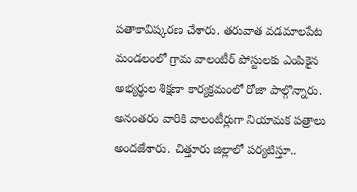పతాకావిష్కరణ చేశారు. తరువాత వడమాలపేట మండలంలో గ్రామ వాలంటీర్ పోస్టులకు ఎంపికైన అభ్యర్థుల శిక్షణా కార్యక్రమంలో రోజా పాల్గొన్నారు. అనంతరం వారికి వాలంటీర్లుగా నియామక పత్రాలు అందజేశారు. చిత్తూరు జిల్లాలో పర్యటిస్తూ..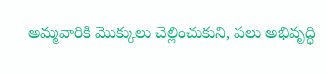అమ్మవారికి మొక్కులు చెల్లించుకుని, పలు అభివృద్ధి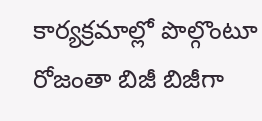కార్యక్రమాల్లో పొల్గొంటూ రోజంతా బిజీ బిజీగా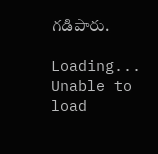గడిపారు.

Loading...
Unable to load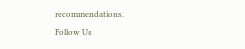recommendations.
Follow Us